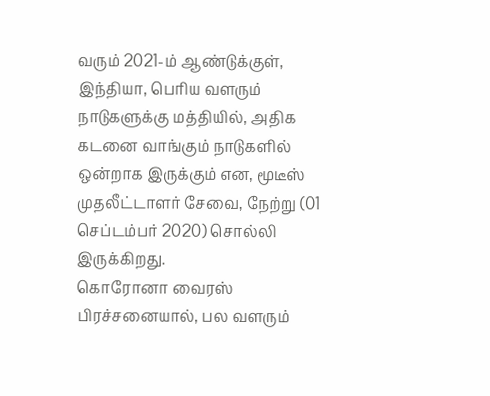வரும் 2021-ம் ஆண்டுக்குள், இந்தியா, பெரிய வளரும் நாடுகளுக்கு மத்தியில், அதிக கடனை வாங்கும் நாடுகளில் ஒன்றாக இருக்கும் என, மூடீஸ் முதலீட்டாளர் சேவை, நேற்று (01 செப்டம்பர் 2020) சொல்லி இருக்கிறது.
கொரோனா வைரஸ் பிரச்சனையால், பல வளரும்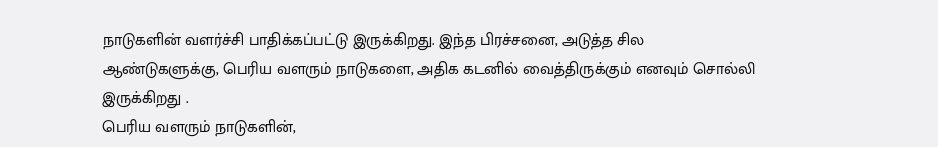நாடுகளின் வளர்ச்சி பாதிக்கப்பட்டு இருக்கிறது. இந்த பிரச்சனை, அடுத்த சில ஆண்டுகளுக்கு, பெரிய வளரும் நாடுகளை, அதிக கடனில் வைத்திருக்கும் எனவும் சொல்லி இருக்கிறது .
பெரிய வளரும் நாடுகளின்,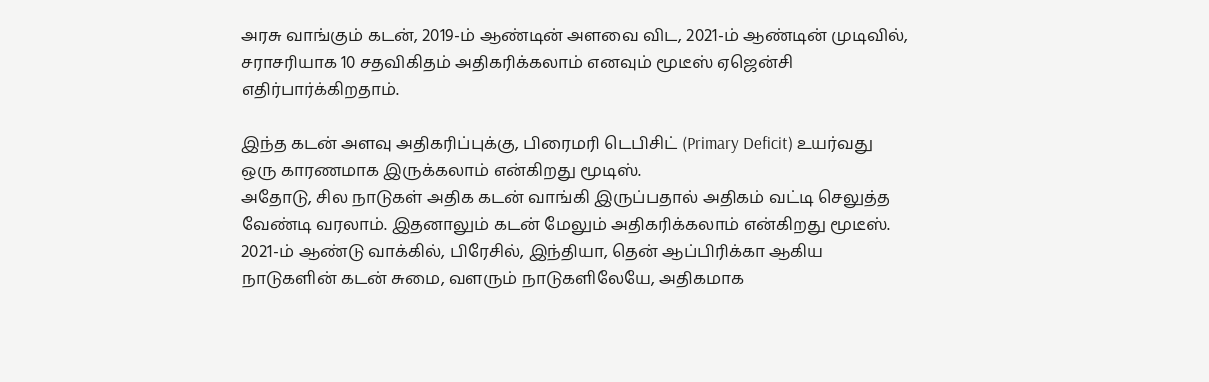அரசு வாங்கும் கடன், 2019-ம் ஆண்டின் அளவை விட, 2021-ம் ஆண்டின் முடிவில், சராசரியாக 10 சதவிகிதம் அதிகரிக்கலாம் எனவும் மூடீஸ் ஏஜென்சி எதிர்பார்க்கிறதாம்.

இந்த கடன் அளவு அதிகரிப்புக்கு, பிரைமரி டெபிசிட் (Primary Deficit) உயர்வது ஒரு காரணமாக இருக்கலாம் என்கிறது மூடிஸ்.
அதோடு, சில நாடுகள் அதிக கடன் வாங்கி இருப்பதால் அதிகம் வட்டி செலுத்த வேண்டி வரலாம். இதனாலும் கடன் மேலும் அதிகரிக்கலாம் என்கிறது மூடீஸ்.
2021-ம் ஆண்டு வாக்கில், பிரேசில், இந்தியா, தென் ஆப்பிரிக்கா ஆகிய நாடுகளின் கடன் சுமை, வளரும் நாடுகளிலேயே, அதிகமாக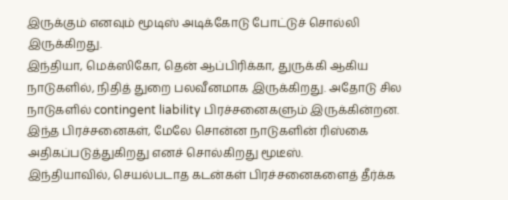இருக்கும் எனவும் மூடிஸ் அடிக்கோடு போட்டுச் சொல்லி இருக்கிறது.
இந்தியா, மெக்ஸிகோ, தென் ஆப்பிரிக்கா, துருக்கி ஆகிய நாடுகளில், நிதித் துறை பலவீனமாக இருக்கிறது. அதோடு சில நாடுகளில் contingent liability பிரச்சனைகளும் இருக்கின்றன. இந்த பிரச்சனைகள், மேலே சொன்ன நாடுகளின் ரிஸ்கை அதிகப்படுத்துகிறது எனச் சொல்கிறது மூடீஸ்.
இந்தியாவில், செயல்படாத கடன்கள் பிரச்சனைகளைத் தீர்க்க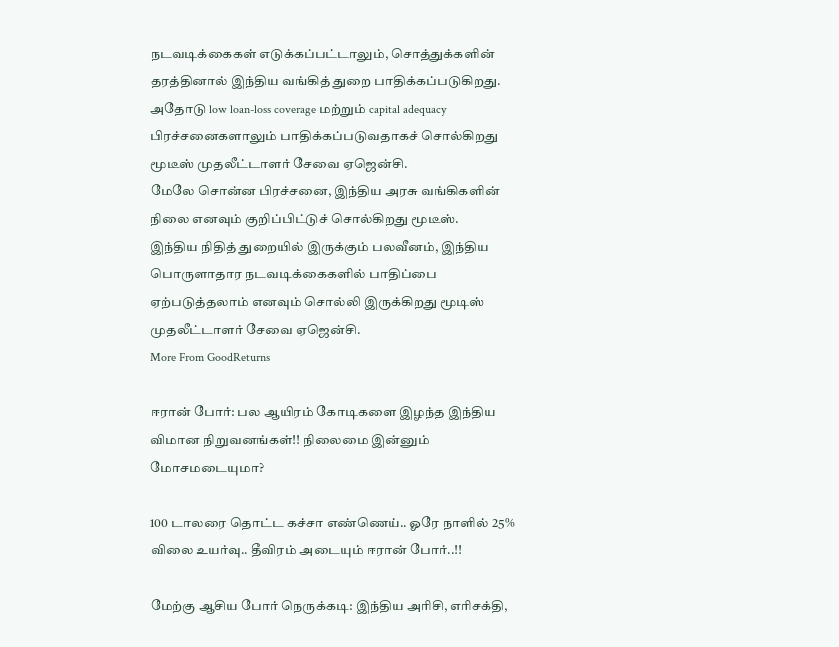நடவடிக்கைகள் எடுக்கப்பட்டாலும், சொத்துக்களின் தரத்தினால் இந்திய வங்கித் துறை பாதிக்கப்படுகிறது. அதோடு low loan-loss coverage மற்றும் capital adequacy பிரச்சனைகளாலும் பாதிக்கப்படுவதாகச் சொல்கிறது மூடீஸ் முதலீட்டாளர் சேவை ஏஜென்சி.
மேலே சொன்ன பிரச்சனை, இந்திய அரசு வங்கிகளின் நிலை எனவும் குறிப்பிட்டுச் சொல்கிறது மூடீஸ்.
இந்திய நிதித் துறையில் இருக்கும் பலவீனம், இந்திய பொருளாதார நடவடிக்கைகளில் பாதிப்பை ஏற்படுத்தலாம் எனவும் சொல்லி இருக்கிறது மூடிஸ் முதலீட்டாளர் சேவை ஏஜென்சி.
More From GoodReturns

ஈரான் போர்: பல ஆயிரம் கோடிகளை இழந்த இந்திய விமான நிறுவனங்கள்!! நிலைமை இன்னும் மோசமடையுமா?

100 டாலரை தொட்ட கச்சா எண்ணெய்.. ஓரே நாளில் 25% விலை உயர்வு.. தீவிரம் அடையும் ஈரான் போர்..!!

மேற்கு ஆசிய போர் நெருக்கடி: இந்திய அரிசி, எரிசக்தி,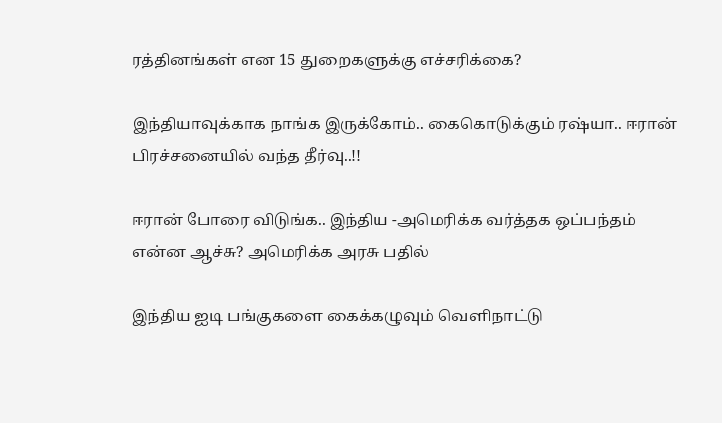ரத்தினங்கள் என 15 துறைகளுக்கு எச்சரிக்கை?

இந்தியாவுக்காக நாங்க இருக்கோம்.. கைகொடுக்கும் ரஷ்யா.. ஈரான் பிரச்சனையில் வந்த தீர்வு..!!

ஈரான் போரை விடுங்க.. இந்திய -அமெரிக்க வர்த்தக ஒப்பந்தம் என்ன ஆச்சு? அமெரிக்க அரசு பதில்

இந்திய ஐடி பங்குகளை கைக்கழுவும் வெளிநாட்டு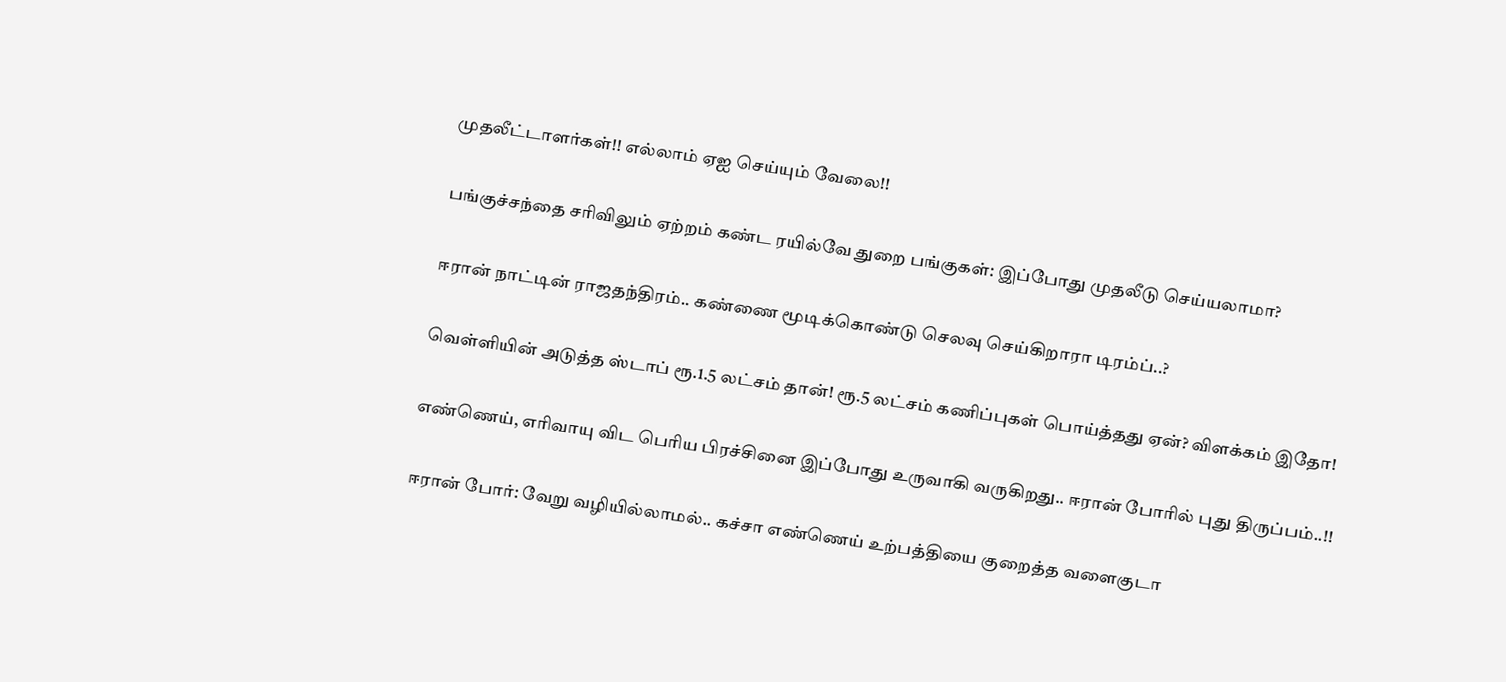முதலீட்டாளர்கள்!! எல்லாம் ஏஐ செய்யும் வேலை!!

பங்குச்சந்தை சரிவிலும் ஏற்றம் கண்ட ரயில்வே துறை பங்குகள்: இப்போது முதலீடு செய்யலாமா?

ஈரான் நாட்டின் ராஜதந்திரம்.. கண்ணை மூடிக்கொண்டு செலவு செய்கிறாரா டிரம்ப்..?

வெள்ளியின் அடுத்த ஸ்டாப் ரூ.1.5 லட்சம் தான்! ரூ.5 லட்சம் கணிப்புகள் பொய்த்தது ஏன்? விளக்கம் இதோ!

எண்ணெய், எரிவாயு விட பெரிய பிரச்சினை இப்போது உருவாகி வருகிறது.. ஈரான் போரில் புது திருப்பம்..!!

ஈரான் போர்: வேறு வழியில்லாமல்.. கச்சா எண்ணெய் உற்பத்தியை குறைத்த வளைகுடா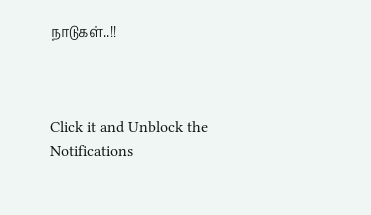நாடுகள்..!!



Click it and Unblock the Notifications